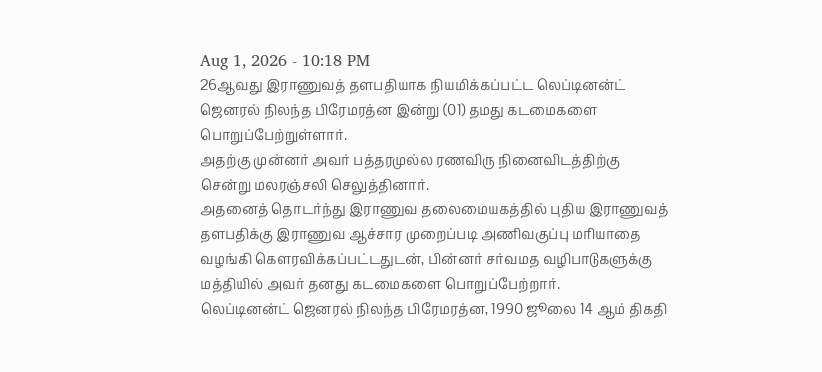Aug 1, 2026 - 10:18 PM
26ஆவது இராணுவத் தளபதியாக நியமிக்கப்பட்ட லெப்டினன்ட் ஜெனரல் நிலந்த பிரேமரத்ன இன்று (01) தமது கடமைகளை பொறுப்பேற்றுள்ளார்.
அதற்கு முன்னர் அவர் பத்தரமுல்ல ரணவிரு நினைவிடத்திற்கு சென்று மலரஞ்சலி செலுத்தினார்.
அதனைத் தொடர்ந்து இராணுவ தலைமையகத்தில் புதிய இராணுவத் தளபதிக்கு இராணுவ ஆச்சார முறைப்படி அணிவகுப்பு மரியாதை வழங்கி கௌரவிக்கப்பட்டதுடன், பின்னர் சர்வமத வழிபாடுகளுக்கு மத்தியில் அவர் தனது கடமைகளை பொறுப்பேற்றார்.
லெப்டினன்ட் ஜெனரல் நிலந்த பிரேமரத்ன, 1990 ஜூலை 14 ஆம் திகதி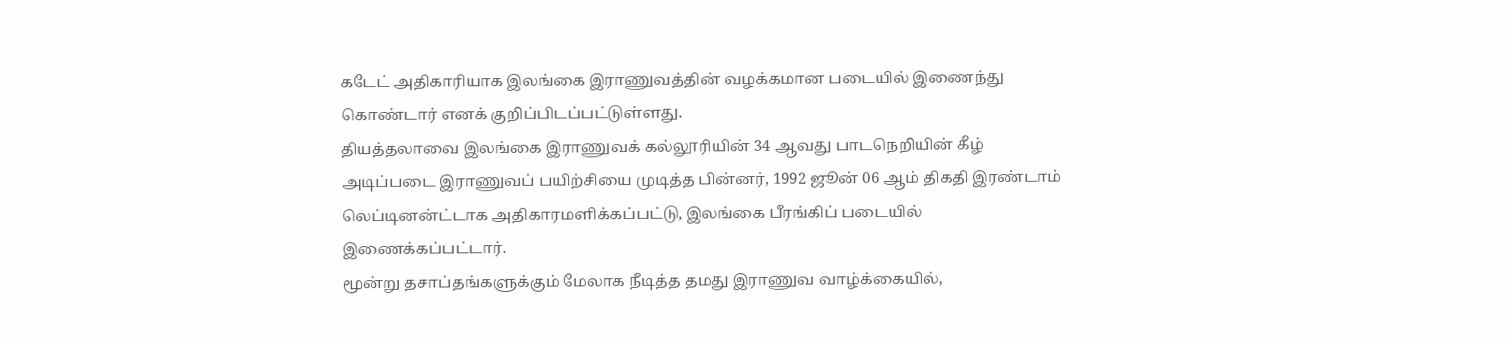கடேட் அதிகாரியாக இலங்கை இராணுவத்தின் வழக்கமான படையில் இணைந்து கொண்டார் எனக் குறிப்பிடப்பட்டுள்ளது.
தியத்தலாவை இலங்கை இராணுவக் கல்லூரியின் 34 ஆவது பாடநெறியின் கீழ் அடிப்படை இராணுவப் பயிற்சியை முடித்த பின்னர், 1992 ஜூன் 06 ஆம் திகதி இரண்டாம் லெப்டினன்ட்டாக அதிகாரமளிக்கப்பட்டு, இலங்கை பீரங்கிப் படையில் இணைக்கப்பட்டார்.
மூன்று தசாப்தங்களுக்கும் மேலாக நீடித்த தமது இராணுவ வாழ்க்கையில்,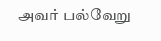அவர் பல்வேறு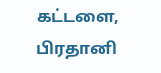கட்டளை, பிரதானி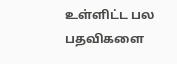உள்ளிட்ட பல பதவிகளை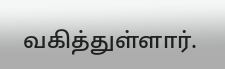வகித்துள்ளார்.